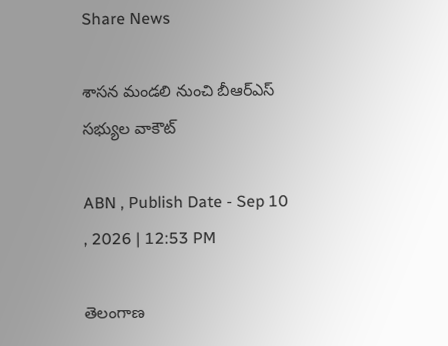Share News

శాసన మండలి నుంచి బీఆర్ఎస్ సభ్యుల వాకౌట్

ABN , Publish Date - Sep 10 , 2026 | 12:53 PM

తెలంగాణ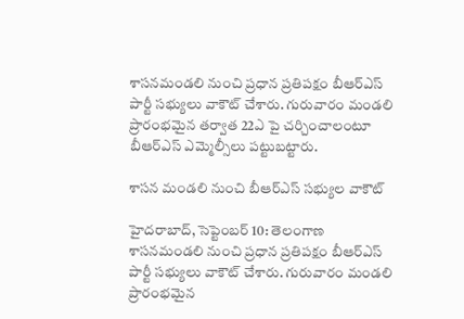శాసనమండలి నుంచి ప్రధాన ప్రతిపక్షం బీఆర్ఎస్ పార్టీ సభ్యులు వాకౌట్ చేశారు. గురువారం మండలి ప్రారంభమైన తర్వాత 22ఎ పై చర్చించాలంటూ బీఆర్ఎస్ ఎమ్మెల్సీలు పట్టుబట్టారు.

శాసన మండలి నుంచి బీఆర్ఎస్ సభ్యుల వాకౌట్

హైదరాబాద్, సెప్టెంబర్ 10: తెలంగాణ శాసనమండలి నుంచి ప్రధాన ప్రతిపక్షం బీఆర్ఎస్ పార్టీ సభ్యులు వాకౌట్ చేశారు. గురువారం మండలి ప్రారంభమైన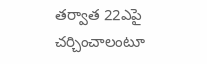తర్వాత 22ఎపై చర్చించాలంటూ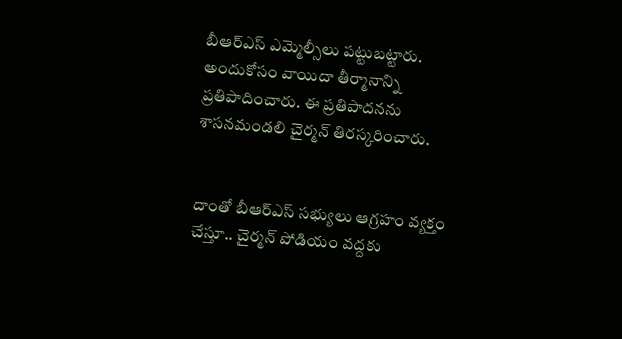బీఆర్ఎస్ ఎమ్మెల్సీలు పట్టుబట్టారు. అందుకోసం వాయిదా తీర్మానాన్ని ప్రతిపాదించారు. ఈ ప్రతిపాదనను శాసనమండలి చైర్మన్ తిరస్కరించారు.


దాంతో బీఆర్ఎస్ సభ్యులు ఆగ్రహం వ్యక్తం చేస్తూ.. చైర్మన్ పోడియం వద్దకు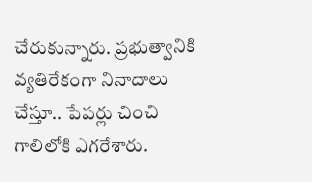చేరుకున్నారు. ప్రభుత్వానికి వ్యతిరేకంగా నినాదాలు చేస్తూ.. పేపర్లు చించి గాలిలోకి ఎగరేశారు.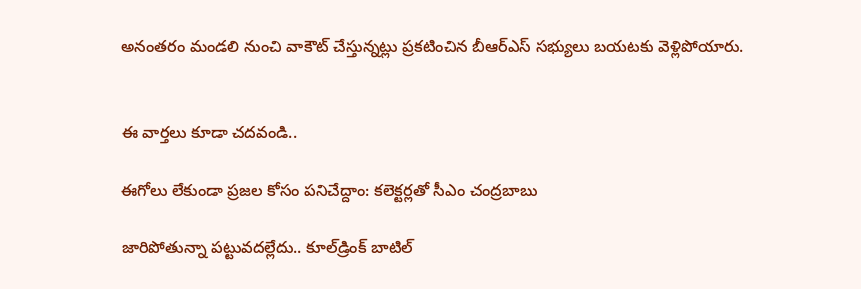అనంతరం మండలి నుంచి వాకౌట్ చేస్తున్నట్లు ప్రకటించిన బీఆర్ఎస్ సభ్యులు బయటకు వెళ్లిపోయారు.


ఈ వార్తలు కూడా చదవండి..

ఈగోలు లేకుండా ప్రజల కోసం పనిచేద్దాం: కలెక్టర్లతో సీఎం చంద్రబాబు

జారిపోతున్నా పట్టువదల్లేదు.. కూల్‌డ్రింక్ బాటిల్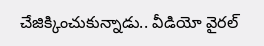చేజిక్కించుకున్నాడు.. వీడియో వైరల్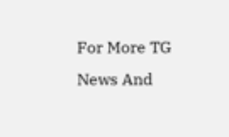For More TG News And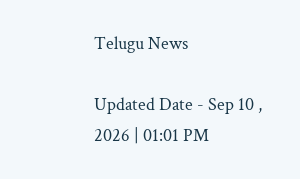Telugu News

Updated Date - Sep 10 , 2026 | 01:01 PM